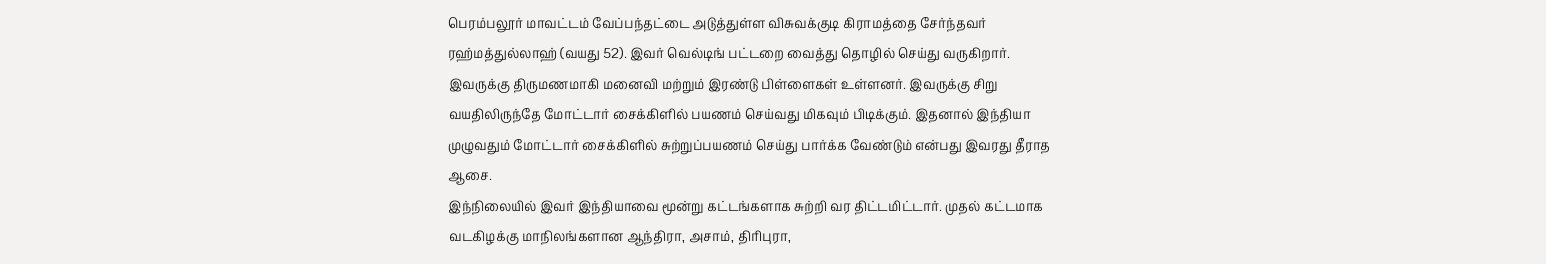பெரம்பலூர் மாவட்டம் வேப்பந்தட்டை அடுத்துள்ள விசுவக்குடி கிராமத்தை சேர்ந்தவர் ரஹ்மத்துல்லாஹ் (வயது 52). இவர் வெல்டிங் பட்டறை வைத்து தொழில் செய்து வருகிறார்.
இவருக்கு திருமணமாகி மனைவி மற்றும் இரண்டு பிள்ளைகள் உள்ளனர். இவருக்கு சிறு வயதிலிருந்தே மோட்டார் சைக்கிளில் பயணம் செய்வது மிகவும் பிடிக்கும். இதனால் இந்தியா முழுவதும் மோட்டார் சைக்கிளில் சுற்றுப்பயணம் செய்து பார்க்க வேண்டும் என்பது இவரது தீராத ஆசை.
இந்நிலையில் இவர் இந்தியாவை மூன்று கட்டங்களாக சுற்றி வர திட்டமிட்டார். முதல் கட்டமாக வடகிழக்கு மாநிலங்களான ஆந்திரா, அசாம், திரிபுரா,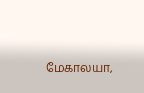மேகாலயா,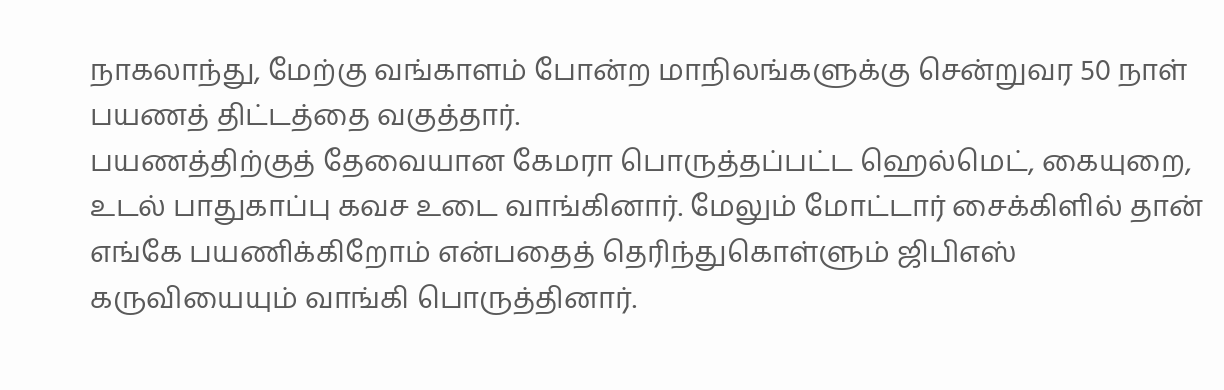நாகலாந்து, மேற்கு வங்காளம் போன்ற மாநிலங்களுக்கு சென்றுவர 50 நாள் பயணத் திட்டத்தை வகுத்தார்.
பயணத்திற்குத் தேவையான கேமரா பொருத்தப்பட்ட ஹெல்மெட், கையுறை, உடல் பாதுகாப்பு கவச உடை வாங்கினார். மேலும் மோட்டார் சைக்கிளில் தான் எங்கே பயணிக்கிறோம் என்பதைத் தெரிந்துகொள்ளும் ஜிபிஎஸ் கருவியையும் வாங்கி பொருத்தினார்.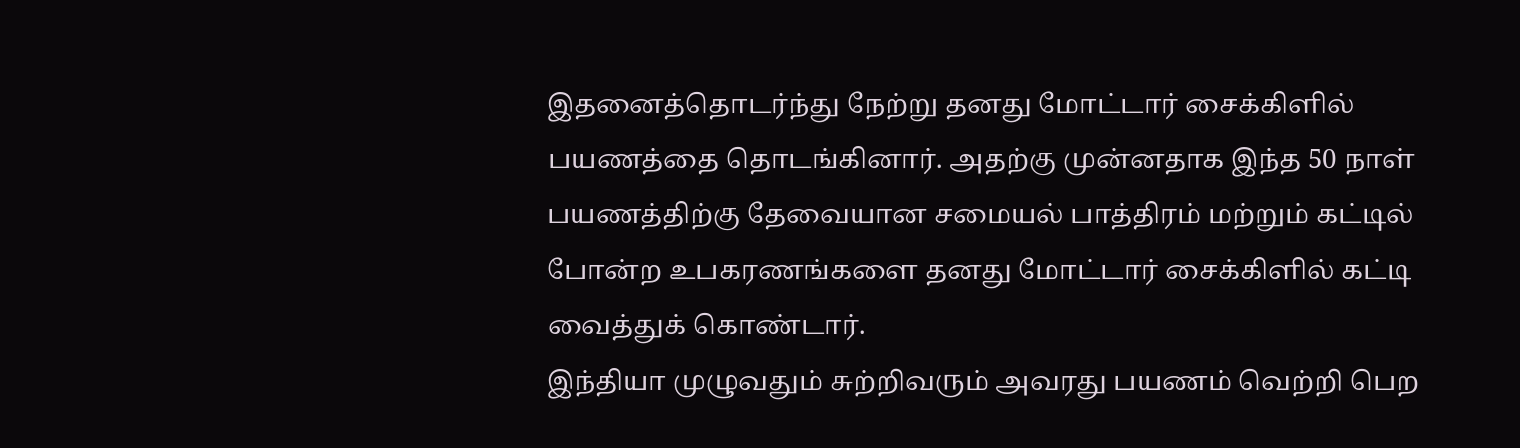இதனைத்தொடர்ந்து நேற்று தனது மோட்டார் சைக்கிளில் பயணத்தை தொடங்கினார். அதற்கு முன்னதாக இந்த 50 நாள் பயணத்திற்கு தேவையான சமையல் பாத்திரம் மற்றும் கட்டில் போன்ற உபகரணங்களை தனது மோட்டார் சைக்கிளில் கட்டி வைத்துக் கொண்டார்.
இந்தியா முழுவதும் சுற்றிவரும் அவரது பயணம் வெற்றி பெற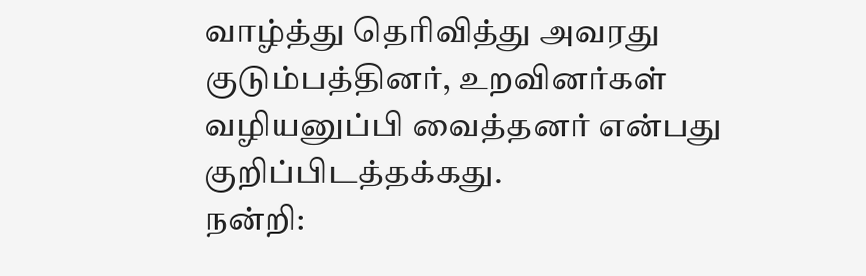வாழ்த்து தெரிவித்து அவரது குடும்பத்தினர், உறவினர்கள் வழியனுப்பி வைத்தனர் என்பது குறிப்பிடத்தக்கது.
நன்றி: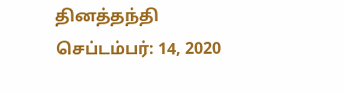தினத்தந்தி
செப்டம்பர்: 14, 2020